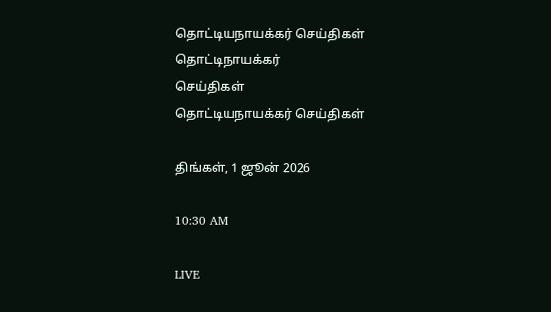தொட்டியநாயக்கர் செய்திகள்
தொட்டிநாயக்கர்
செய்திகள்
தொட்டியநாயக்கர் செய்திகள்

திங்கள், 1 ஜூன் 2026

10:30 AM

LIVE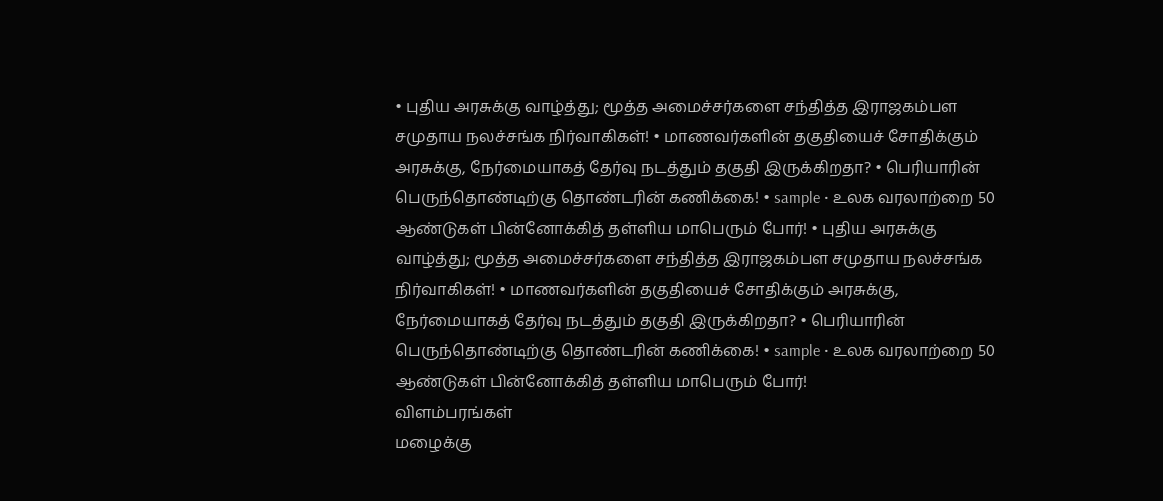• புதிய அரசுக்கு வாழ்த்து; மூத்த அமைச்சர்களை சந்தித்த இராஜகம்பள சமுதாய நலச்சங்க நிர்வாகிகள்! • மாணவர்களின் தகுதியைச் சோதிக்கும் அரசுக்கு, நேர்மையாகத் தேர்வு நடத்தும் தகுதி இருக்கிறதா? • பெரியாரின் பெருந்தொண்டிற்கு தொண்டரின் கணிக்கை! • sample • உலக வரலாற்றை 50 ஆண்டுகள் பின்னோக்கித் தள்ளிய மாபெரும் போர்! • புதிய அரசுக்கு வாழ்த்து; மூத்த அமைச்சர்களை சந்தித்த இராஜகம்பள சமுதாய நலச்சங்க நிர்வாகிகள்! • மாணவர்களின் தகுதியைச் சோதிக்கும் அரசுக்கு, நேர்மையாகத் தேர்வு நடத்தும் தகுதி இருக்கிறதா? • பெரியாரின் பெருந்தொண்டிற்கு தொண்டரின் கணிக்கை! • sample • உலக வரலாற்றை 50 ஆண்டுகள் பின்னோக்கித் தள்ளிய மாபெரும் போர்!
விளம்பரங்கள்
மழைக்கு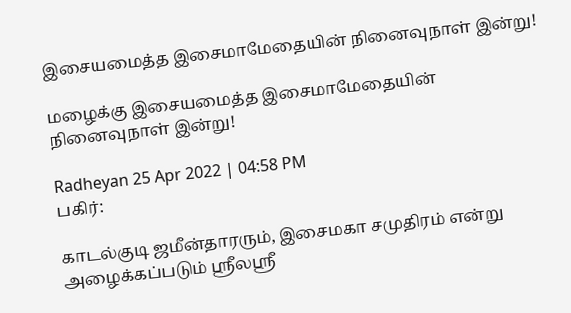இசையமைத்த இசைமாமேதையின் நினைவுநாள் இன்று!

மழைக்கு இசையமைத்த இசைமாமேதையின் நினைவுநாள் இன்று!

Radheyan 25 Apr 2022 | 04:58 PM
பகிர்:

காடல்குடி ஜமீன்தாரரும், இசைமகா சமுதிரம் என்று அழைக்கப்படும் ஸ்ரீலஸ்ரீ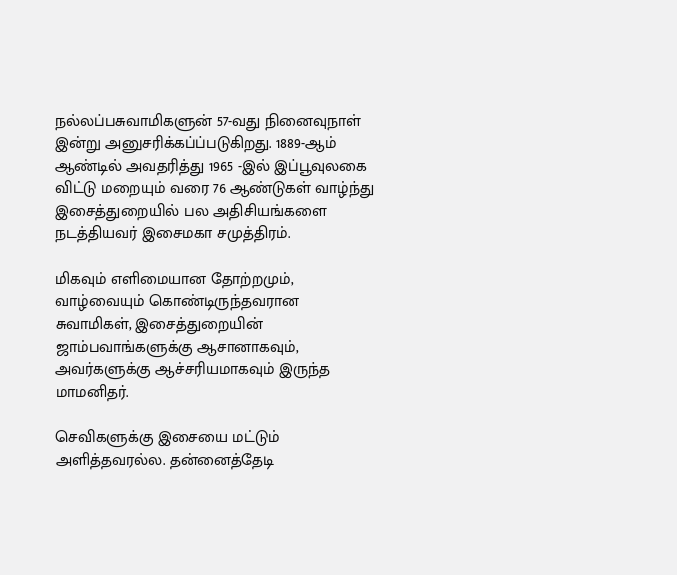நல்லப்பசுவாமிகளுன் 57-வது நினைவுநாள் இன்று அனுசரிக்கப்ப்படுகிறது. 1889-ஆம் ஆண்டில் அவதரித்து 1965 -இல் இப்பூவுலகை விட்டு மறையும் வரை 76 ஆண்டுகள் வாழ்ந்து இசைத்துறையில் பல அதிசியங்களை நடத்தியவர் இசைமகா சமுத்திரம்.

மிகவும் எளிமையான தோற்றமும், வாழ்வையும் கொண்டிருந்தவரான சுவாமிகள், இசைத்துறையின் ஜாம்பவாங்களுக்கு ஆசானாகவும், அவர்களுக்கு ஆச்சரியமாகவும் இருந்த மாமனிதர்.

செவிகளுக்கு இசையை மட்டும் அளித்தவரல்ல. தன்னைத்தேடி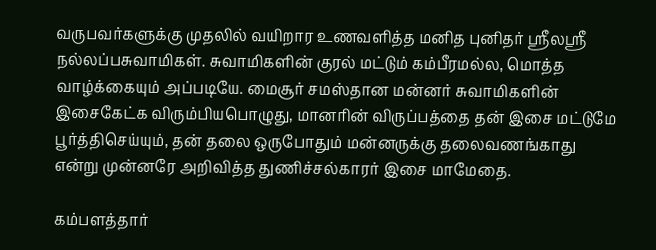வருபவர்களுக்கு முதலில் வயிறார உணவளித்த மனித புனிதர் ஸ்ரீலஸ்ரீ நல்லப்பசுவாமிகள். சுவாமிகளின் குரல் மட்டும் கம்பீரமல்ல, மொத்த வாழ்க்கையும் அப்படியே. மைசூர் சமஸ்தான மன்னர் சுவாமிகளின் இசைகேட்க விரும்பியபொழுது, மானரின் விருப்பத்தை தன் இசை மட்டுமே பூர்த்திசெய்யும், தன் தலை ஒருபோதும் மன்னருக்கு தலைவணங்காது என்று முன்னரே அறிவித்த துணிச்சல்காரர் இசை மாமேதை.

கம்பளத்தார்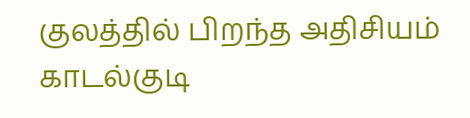குலத்தில் பிறந்த அதிசியம் காடல்குடி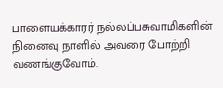பாளையக்காரர் நல்லப்பசுவாமிகளின் நினைவு நாளில் அவரை போற்றி வணங்குவோம்.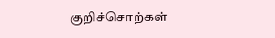குறிச்சொற்கள்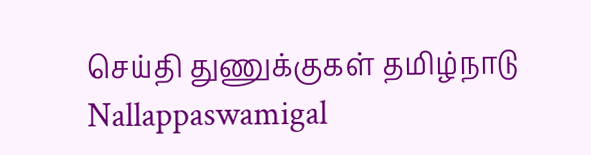செய்தி துணுக்குகள் தமிழ்நாடு Nallappaswamigal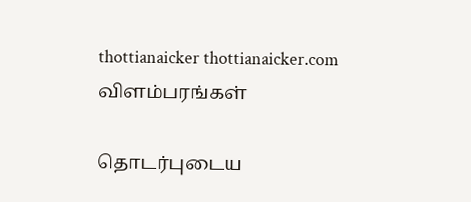thottianaicker thottianaicker.com
விளம்பரங்கள்

தொடர்புடைய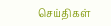செய்திகள்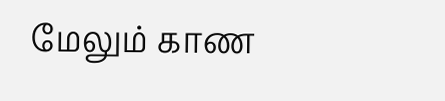மேலும் காண